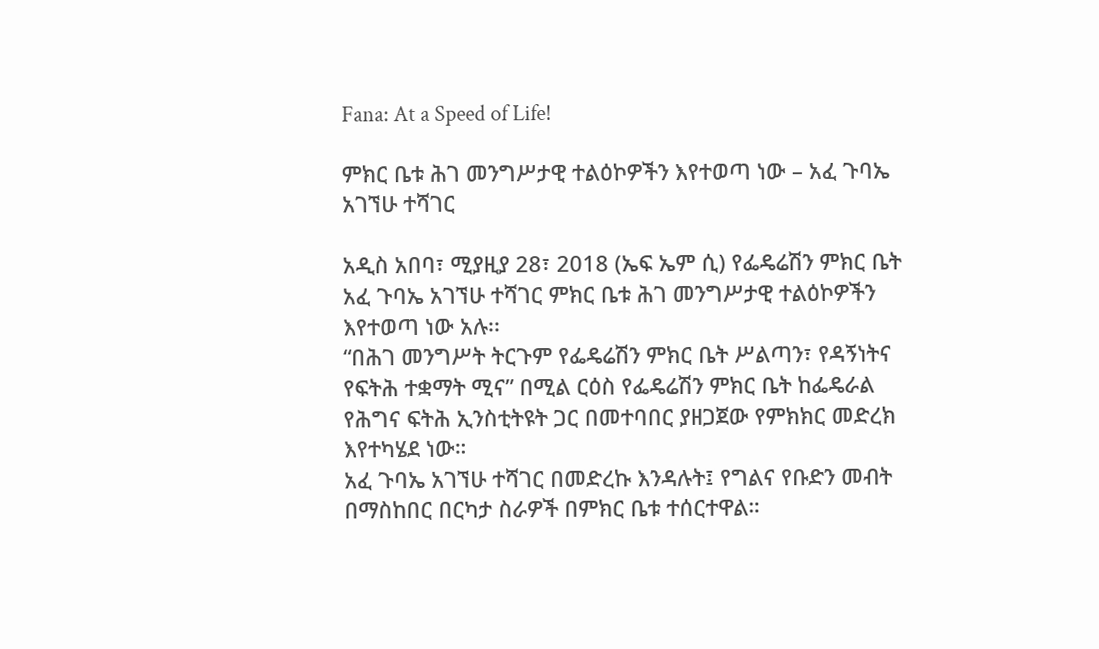Fana: At a Speed of Life!

ምክር ቤቱ ሕገ መንግሥታዊ ተልዕኮዎችን እየተወጣ ነው – አፈ ጉባኤ አገኘሁ ተሻገር

አዲስ አበባ፣ ሚያዚያ 28፣ 2018 (ኤፍ ኤም ሲ) የፌዴሬሽን ምክር ቤት አፈ ጉባኤ አገኘሁ ተሻገር ምክር ቤቱ ሕገ መንግሥታዊ ተልዕኮዎችን እየተወጣ ነው አሉ፡፡
“በሕገ መንግሥት ትርጉም የፌዴሬሽን ምክር ቤት ሥልጣን፣ የዳኝነትና የፍትሕ ተቋማት ሚና” በሚል ርዕስ የፌዴሬሽን ምክር ቤት ከፌዴራል የሕግና ፍትሕ ኢንስቲትዩት ጋር በመተባበር ያዘጋጀው የምክክር መድረክ እየተካሄደ ነው።
አፈ ጉባኤ አገኘሁ ተሻገር በመድረኩ እንዳሉት፤ የግልና የቡድን መብት በማስከበር በርካታ ስራዎች በምክር ቤቱ ተሰርተዋል።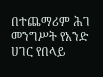በተጨማሪም ሕገ መንግሥት የአንድ ሀገር የበላይ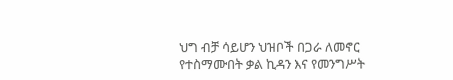ህግ ብቻ ሳይሆን ህዝቦች በጋራ ለመኖር የተስማሙበት ቃል ኪዳን እና የመንግሥት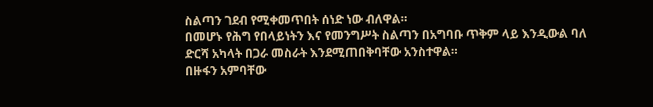ስልጣን ገደብ የሚቀመጥበት ሰነድ ነው ብለዋል።
በመሆኑ የሕግ የበላይነትን እና የመንግሥት ስልጣን በአግባቡ ጥቅም ላይ እንዲውል ባለ ድርሻ አካላት በጋራ መስራት እንደሚጠበቅባቸው አንስተዋል።
በዙፋን አምባቸው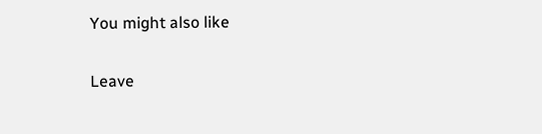You might also like

Leave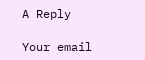A Reply

Your email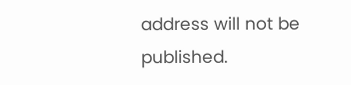address will not be published.